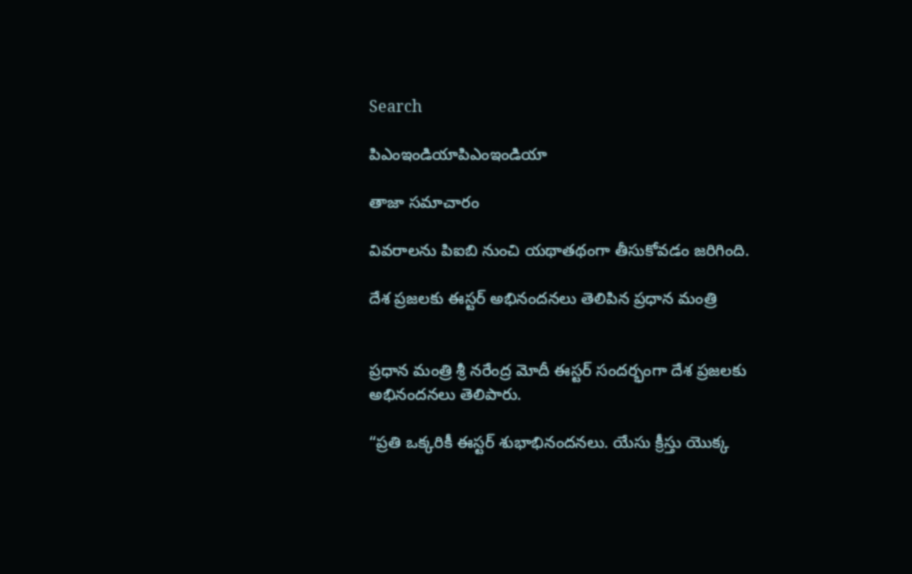Search

పిఎంఇండియాపిఎంఇండియా

తాజా స‌మాచారం

వివరాలను పిఐబి నుంచి యథాతథంగా తీసుకోవడం జరిగింది.

దేశ ప్రజలకు ఈస్టర్ అభినందనలు తెలిపిన ప్రధాన మంత్రి


ప్ర‌ధాన మంత్రి శ్రీ న‌రేంద్ర మోదీ ఈస్టర్ సందర్భంగా దేశ ప్రజలకు అభినందనలు తెలిపారు.

“ప్రతి ఒక్కరికీ ఈస్టర్ శుభాభినందనలు. యేసు క్రీస్తు యొక్క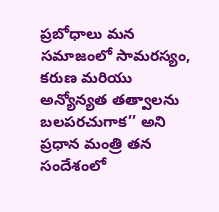ప్రబోధాలు మన సమాజంలో సామరస్యం, కరుణ మరియు అన్యోన్యత తత్వాలను బలపరచుగాక’’ అని ప్రధాన మంత్రి తన సందేశంలో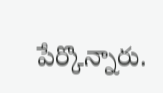పేర్కొన్నారు.